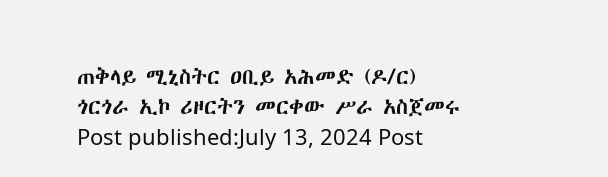ጠቅላይ ሚኒስትር ዐቢይ አሕመድ (ዶ/ር) ጎርጎራ ኢኮ ሪዞርትን መርቀው ሥራ አስጀመሩ Post published:July 13, 2024 Post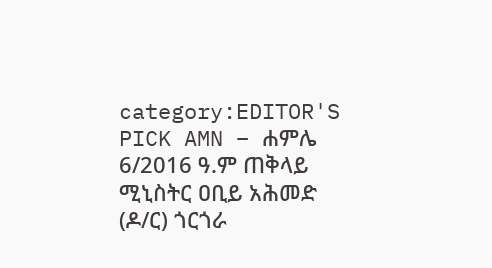category:EDITOR'S PICK AMN – ሐምሌ 6/2016 ዓ.ም ጠቅላይ ሚኒስትር ዐቢይ አሕመድ (ዶ/ር) ጎርጎራ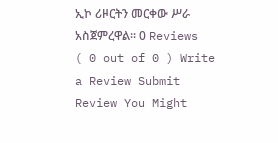ኢኮ ሪዞርትን መርቀው ሥራ አስጀምረዋል። 0 Reviews ( 0 out of 0 ) Write a Review Submit Review You Might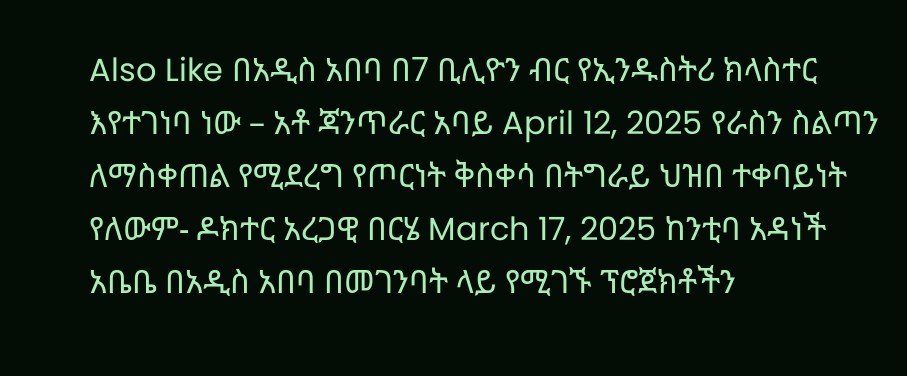Also Like በአዲስ አበባ በ7 ቢሊዮን ብር የኢንዱስትሪ ክላስተር እየተገነባ ነው – አቶ ጃንጥራር አባይ April 12, 2025 የራስን ስልጣን ለማስቀጠል የሚደረግ የጦርነት ቅስቀሳ በትግራይ ህዝበ ተቀባይነት የለውም- ዶክተር አረጋዊ በርሄ March 17, 2025 ከንቲባ አዳነች አቤቤ በአዲስ አበባ በመገንባት ላይ የሚገኙ ፕሮጀክቶችን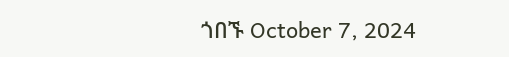ጎበኙ October 7, 2024